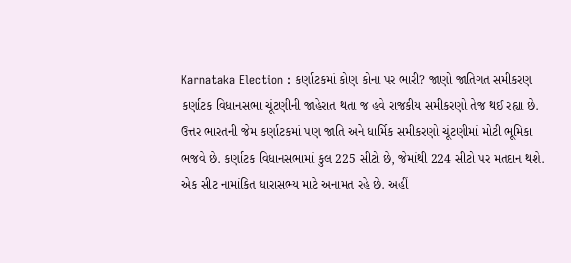Karnataka Election : કર્ણાટકમાં કોણ કોના પર ભારી? જાણો જાતિગત સમીકરણ
કર્ણાટક વિધાનસભા ચૂંટણીની જાહેરાત થતા જ હવે રાજકીય સમીકરણો તેજ થઈ રહ્યા છે. ઉત્તર ભારતની જેમ કર્ણાટકમાં પણ જાતિ અને ધાર્મિક સમીકરણો ચૂંટણીમાં મોટી ભૂમિકા ભજવે છે. કર્ણાટક વિધાનસભામાં કુલ 225 સીટો છે, જેમાંથી 224 સીટો પર મતદાન થશે. એક સીટ નામાંકિત ધારાસભ્ય માટે અનામત રહે છે. અહીં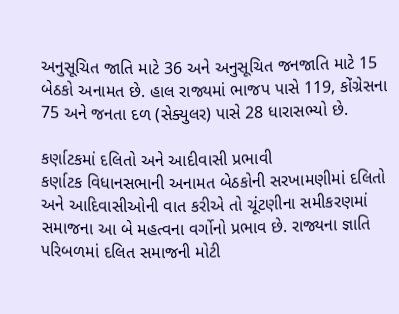અનુસૂચિત જાતિ માટે 36 અને અનુસૂચિત જનજાતિ માટે 15 બેઠકો અનામત છે. હાલ રાજ્યમાં ભાજપ પાસે 119, કોંગ્રેસના 75 અને જનતા દળ (સેક્યુલર) પાસે 28 ધારાસભ્યો છે.

કર્ણાટકમાં દલિતો અને આદીવાસી પ્રભાવી
કર્ણાટક વિધાનસભાની અનામત બેઠકોની સરખામણીમાં દલિતો અને આદિવાસીઓની વાત કરીએ તો ચૂંટણીના સમીકરણમાં સમાજના આ બે મહત્વના વર્ગોનો પ્રભાવ છે. રાજ્યના જ્ઞાતિ પરિબળમાં દલિત સમાજની મોટી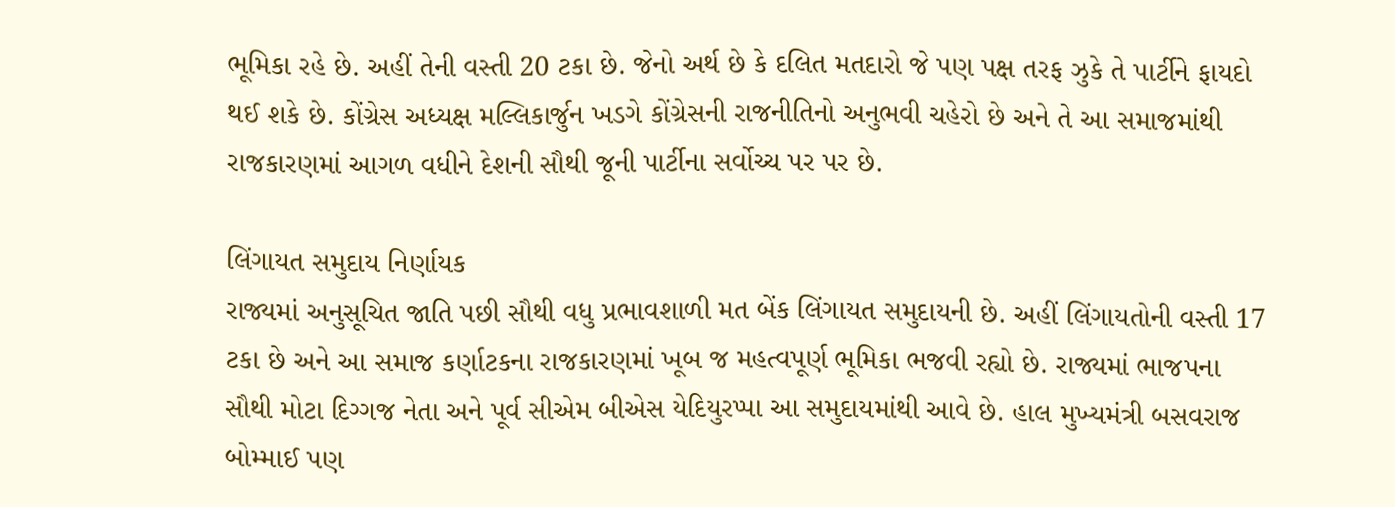ભૂમિકા રહે છે. અહીં તેની વસ્તી 20 ટકા છે. જેનો અર્થ છે કે દલિત મતદારો જે પણ પક્ષ તરફ ઝુકે તે પાર્ટીને ફાયદો થઈ શકે છે. કોંગ્રેસ અધ્યક્ષ મલ્લિકાર્જુન ખડગે કોંગ્રેસની રાજનીતિનો અનુભવી ચહેરો છે અને તે આ સમાજમાંથી રાજકારણમાં આગળ વધીને દેશની સૌથી જૂની પાર્ટીના સર્વોચ્ચ પર પર છે.

લિંગાયત સમુદાય નિર્ણાયક
રાજ્યમાં અનુસૂચિત જાતિ પછી સૌથી વધુ પ્રભાવશાળી મત બેંક લિંગાયત સમુદાયની છે. અહીં લિંગાયતોની વસ્તી 17 ટકા છે અને આ સમાજ કર્ણાટકના રાજકારણમાં ખૂબ જ મહત્વપૂર્ણ ભૂમિકા ભજવી રહ્યો છે. રાજ્યમાં ભાજપના સૌથી મોટા દિગ્ગજ નેતા અને પૂર્વ સીએમ બીએસ યેદિયુરપ્પા આ સમુદાયમાંથી આવે છે. હાલ મુખ્યમંત્રી બસવરાજ બોમ્માઈ પણ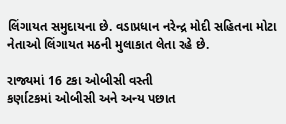લિંગાયત સમુદાયના છે. વડાપ્રધાન નરેન્દ્ર મોદી સહિતના મોટા નેતાઓ લિંગાયત મઠની મુલાકાત લેતા રહે છે.

રાજ્યમાં 16 ટકા ઓબીસી વસ્તી
કર્ણાટકમાં ઓબીસી અને અન્ય પછાત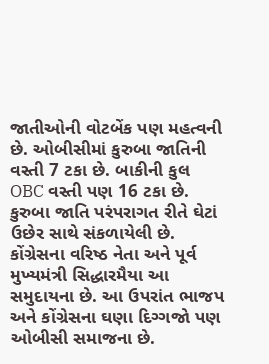જાતીઓની વોટબેંક પણ મહત્વની છે. ઓબીસીમાં કુરુબા જાતિની વસ્તી 7 ટકા છે. બાકીની કુલ OBC વસ્તી પણ 16 ટકા છે. કુરુબા જાતિ પરંપરાગત રીતે ઘેટાં ઉછેર સાથે સંકળાયેલી છે. કોંગ્રેસના વરિષ્ઠ નેતા અને પૂર્વ મુખ્યમંત્રી સિદ્ધારમૈયા આ સમુદાયના છે. આ ઉપરાંત ભાજપ અને કોંગ્રેસના ઘણા દિગ્ગજો પણ ઓબીસી સમાજના છે.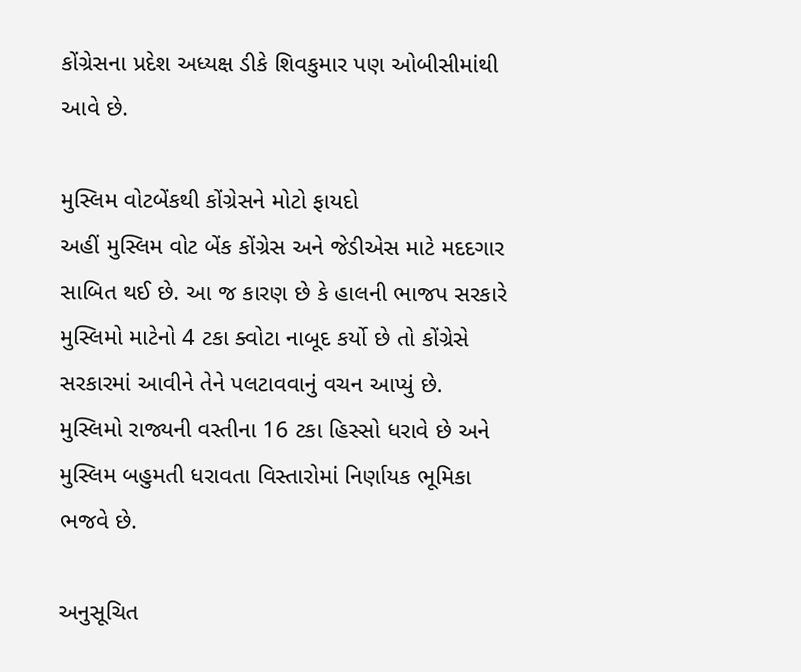કોંગ્રેસના પ્રદેશ અધ્યક્ષ ડીકે શિવકુમાર પણ ઓબીસીમાંથી આવે છે.

મુસ્લિમ વોટબેંકથી કોંગ્રેસને મોટો ફાયદો
અહીં મુસ્લિમ વોટ બેંક કોંગ્રેસ અને જેડીએસ માટે મદદગાર સાબિત થઈ છે. આ જ કારણ છે કે હાલની ભાજપ સરકારે મુસ્લિમો માટેનો 4 ટકા ક્વોટા નાબૂદ કર્યો છે તો કોંગ્રેસે સરકારમાં આવીને તેને પલટાવવાનું વચન આપ્યું છે. મુસ્લિમો રાજ્યની વસ્તીના 16 ટકા હિસ્સો ધરાવે છે અને મુસ્લિમ બહુમતી ધરાવતા વિસ્તારોમાં નિર્ણાયક ભૂમિકા ભજવે છે.

અનુસૂચિત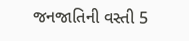જનજાતિની વસ્તી 5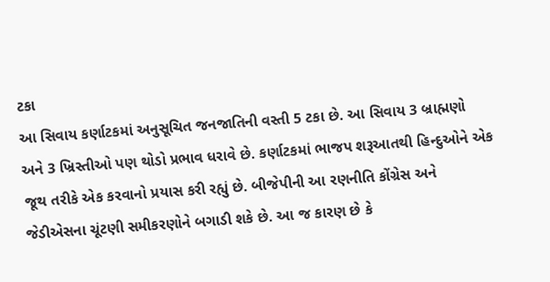ટકા
આ સિવાય કર્ણાટકમાં અનુસૂચિત જનજાતિની વસ્તી 5 ટકા છે. આ સિવાય 3 બ્રાહ્મણો અને 3 ખ્રિસ્તીઓ પણ થોડો પ્રભાવ ધરાવે છે. કર્ણાટકમાં ભાજપ શરૂઆતથી હિન્દુઓને એક જૂથ તરીકે એક કરવાનો પ્રયાસ કરી રહ્યું છે. બીજેપીની આ રણનીતિ કોંગ્રેસ અને જેડીએસના ચૂંટણી સમીકરણોને બગાડી શકે છે. આ જ કારણ છે કે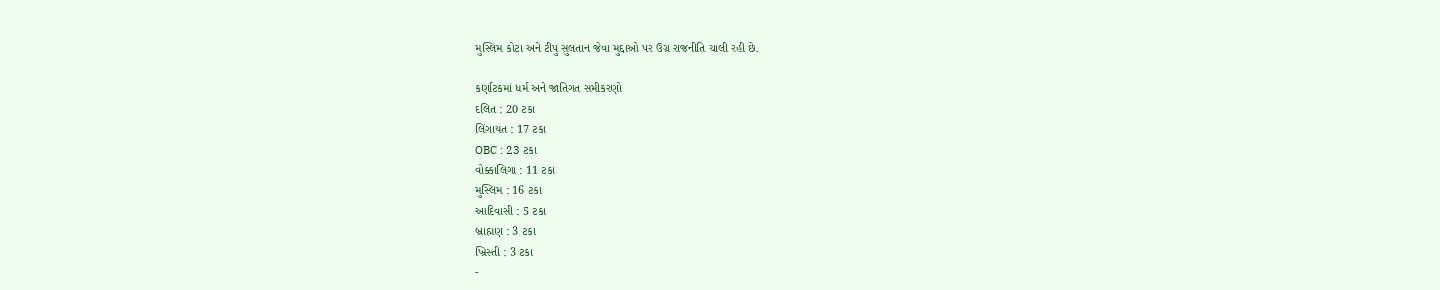મુસ્લિમ કોટા અને ટીપુ સુલતાન જેવા મુદ્દાઓ પર ઉગ્ર રાજનીતિ ચાલી રહી છે.

કર્ણાટકમાં ધર્મ અને જાતિગત સમીકરણો
દલિત : 20 ટકા
લિંગાયત : 17 ટકા
OBC : 23 ટકા
વોક્કાલિગા : 11 ટકા
મુસ્લિમ : 16 ટકા
આદિવાસી : 5 ટકા
બ્રાહ્મણ : 3 ટકા
ખ્રિસ્તી : 3 ટકા
-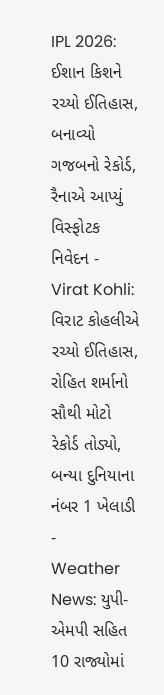IPL 2026: ઈશાન કિશને રચ્યો ઈતિહાસ, બનાવ્યો ગજબનો રેકોર્ડ, રૈનાએ આપ્યું વિસ્ફોટક નિવેદન -
Virat Kohli: વિરાટ કોહલીએ રચ્યો ઈતિહાસ, રોહિત શર્માનો સૌથી મોટો રેકોર્ડ તોડ્યો, બન્યા દુનિયાના નંબર 1 ખેલાડી -
Weather News: યુપી-એમપી સહિત 10 રાજ્યોમાં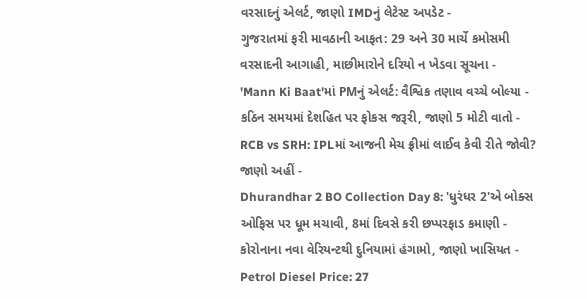વરસાદનું એલર્ટ, જાણો IMDનું લેટેસ્ટ અપડેટ -
ગુજરાતમાં ફરી માવઠાની આફત: 29 અને 30 માર્ચે કમોસમી વરસાદની આગાહી, માછીમારોને દરિયો ન ખેડવા સૂચના -
'Mann Ki Baat'માં PMનું એલર્ટ: વૈશ્વિક તણાવ વચ્ચે બોલ્યા - કઠિન સમયમાં દેશહિત પર ફોકસ જરૂરી, જાણો 5 મોટી વાતો -
RCB vs SRH: IPLમાં આજની મેચ ફ્રીમાં લાઈવ કેવી રીતે જોવી? જાણો અહીં -
Dhurandhar 2 BO Collection Day 8: 'ધુરંધર 2'એ બોક્સ ઓફિસ પર ધૂમ મચાવી, 8માં દિવસે કરી છપ્પરફાડ કમાણી -
કોરોનાના નવા વેરિયન્ટથી દુનિયામાં હંગામો, જાણો ખાસિયત -
Petrol Diesel Price: 27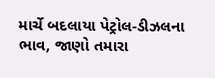માર્ચે બદલાયા પેટ્રોલ-ડીઝલના ભાવ, જાણો તમારા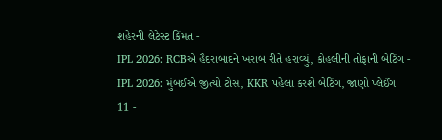શહેરની લેટેસ્ટ કિંમત -
IPL 2026: RCBએ હૈદરાબાદને ખરાબ રીતે હરાવ્યું, કોહલીની તોફાની બેટિંગ -
IPL 2026: મુંબઈએ જીત્યો ટોસ, KKR પહેલા કરશે બેટિંગ, જાણો પ્લેઈંગ 11 -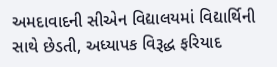અમદાવાદની સીએન વિદ્યાલયમાં વિદ્યાર્થિની સાથે છેડતી, અધ્યાપક વિરૂદ્ધ ફરિયાદ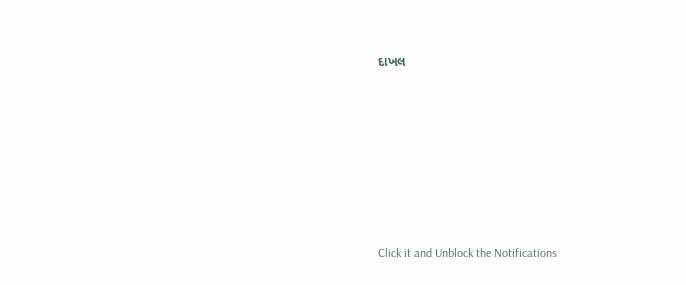દાખલ









Click it and Unblock the Notifications